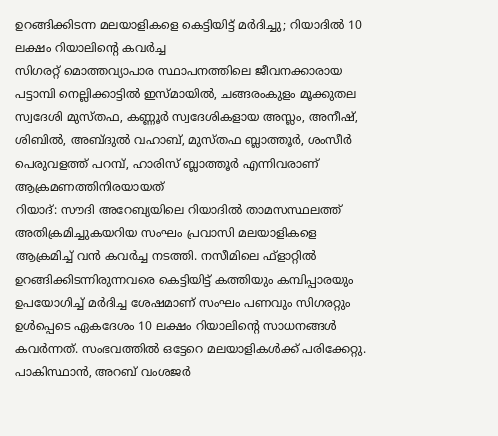ഉറങ്ങിക്കിടന്ന മലയാളികളെ കെട്ടിയിട്ട് മർദിച്ചു; റിയാദിൽ 10 ലക്ഷം റിയാലിന്റെ കവർച്ച
സിഗരറ്റ് മൊത്തവ്യാപാര സ്ഥാപനത്തിലെ ജീവനക്കാരായ പട്ടാമ്പി നെല്ലിക്കാട്ടിൽ ഇസ്മായിൽ, ചങ്ങരംകുളം മൂക്കുതല സ്വദേശി മുസ്തഫ, കണ്ണൂർ സ്വദേശികളായ അസ്ലം, അനീഷ്, ശിബിൽ, അബ്ദുൽ വഹാബ്, മുസ്തഫ ബ്ലാത്തൂർ, ശംസീർ പെരുവളത്ത് പറമ്പ്, ഹാരിസ് ബ്ലാത്തൂർ എന്നിവരാണ് ആക്രമണത്തിനിരയായത്
റിയാദ്: സൗദി അറേബ്യയിലെ റിയാദിൽ താമസസ്ഥലത്ത് അതിക്രമിച്ചുകയറിയ സംഘം പ്രവാസി മലയാളികളെ ആക്രമിച്ച് വൻ കവർച്ച നടത്തി. നസീമിലെ ഫ്ളാറ്റിൽ ഉറങ്ങിക്കിടന്നിരുന്നവരെ കെട്ടിയിട്ട് കത്തിയും കമ്പിപ്പാരയും ഉപയോഗിച്ച് മർദിച്ച ശേഷമാണ് സംഘം പണവും സിഗരറ്റും ഉൾപ്പെടെ ഏകദേശം 10 ലക്ഷം റിയാലിന്റെ സാധനങ്ങൾ കവർന്നത്. സംഭവത്തിൽ ഒട്ടേറെ മലയാളികൾക്ക് പരിക്കേറ്റു.
പാകിസ്ഥാൻ, അറബ് വംശജർ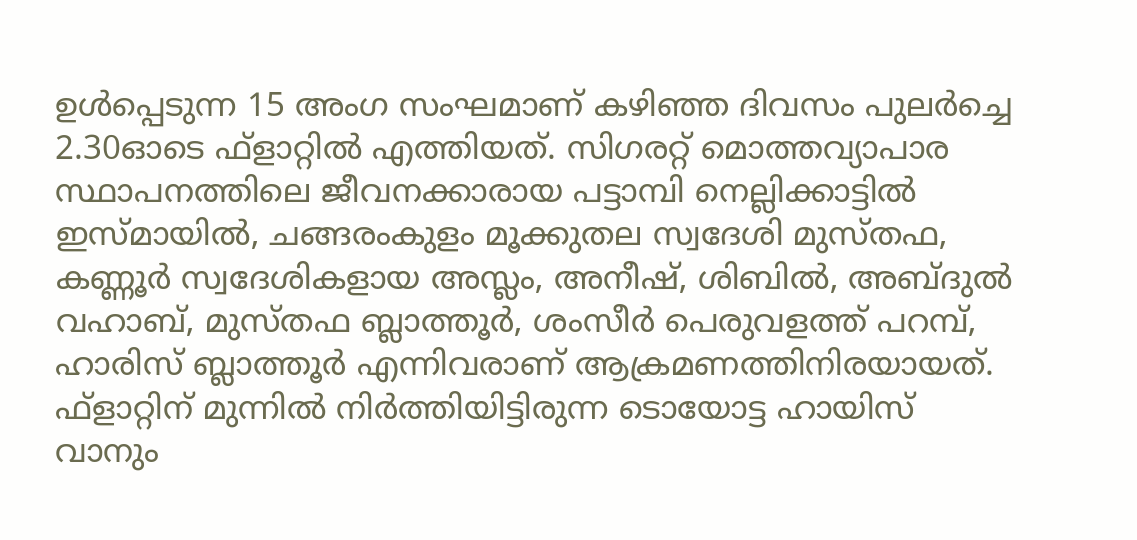ഉൾപ്പെടുന്ന 15 അംഗ സംഘമാണ് കഴിഞ്ഞ ദിവസം പുലർച്ചെ 2.30ഓടെ ഫ്ളാറ്റിൽ എത്തിയത്. സിഗരറ്റ് മൊത്തവ്യാപാര സ്ഥാപനത്തിലെ ജീവനക്കാരായ പട്ടാമ്പി നെല്ലിക്കാട്ടിൽ ഇസ്മായിൽ, ചങ്ങരംകുളം മൂക്കുതല സ്വദേശി മുസ്തഫ, കണ്ണൂർ സ്വദേശികളായ അസ്ലം, അനീഷ്, ശിബിൽ, അബ്ദുൽ വഹാബ്, മുസ്തഫ ബ്ലാത്തൂർ, ശംസീർ പെരുവളത്ത് പറമ്പ്, ഹാരിസ് ബ്ലാത്തൂർ എന്നിവരാണ് ആക്രമണത്തിനിരയായത്.
ഫ്ളാറ്റിന് മുന്നിൽ നിർത്തിയിട്ടിരുന്ന ടൊയോട്ട ഹായിസ് വാനും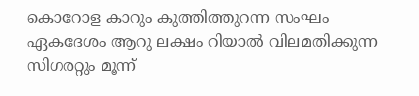കൊറോള കാറും കുത്തിത്തുറന്ന സംഘം ഏകദേശം ആറു ലക്ഷം റിയാൽ വിലമതിക്കുന്ന സിഗരറ്റും മൂന്ന്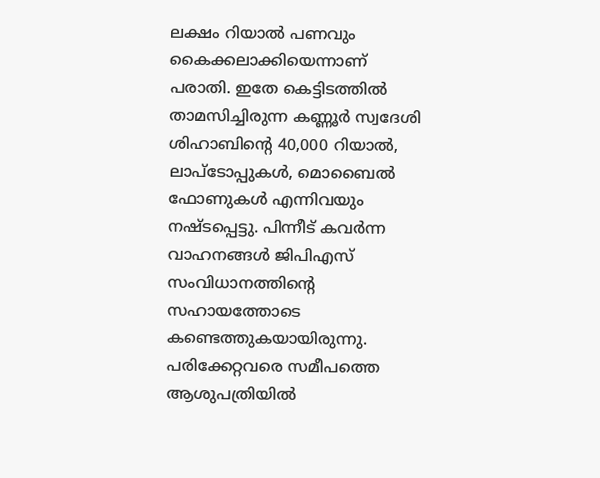ലക്ഷം റിയാൽ പണവും കൈക്കലാക്കിയെന്നാണ് പരാതി. ഇതേ കെട്ടിടത്തിൽ താമസിച്ചിരുന്ന കണ്ണൂർ സ്വദേശി ശിഹാബിന്റെ 40,000 റിയാൽ, ലാപ്ടോപ്പുകൾ, മൊബൈൽ ഫോണുകൾ എന്നിവയും നഷ്ടപ്പെട്ടു. പിന്നീട് കവർന്ന വാഹനങ്ങൾ ജിപിഎസ് സംവിധാനത്തിന്റെ സഹായത്തോടെ കണ്ടെത്തുകയായിരുന്നു.
പരിക്കേറ്റവരെ സമീപത്തെ ആശുപത്രിയിൽ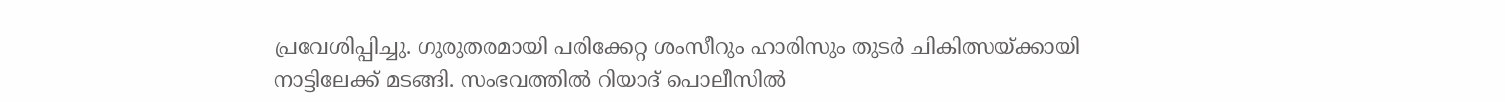പ്രവേശിപ്പിച്ചു. ഗുരുതരമായി പരിക്കേറ്റ ശംസീറും ഹാരിസും തുടർ ചികിത്സയ്ക്കായി നാട്ടിലേക്ക് മടങ്ങി. സംഭവത്തിൽ റിയാദ് പൊലീസിൽ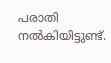പരാതി നൽകിയിട്ടുണ്ട്.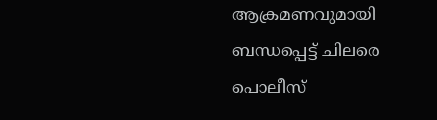ആക്രമണവുമായി ബന്ധപ്പെട്ട് ചിലരെ പൊലീസ്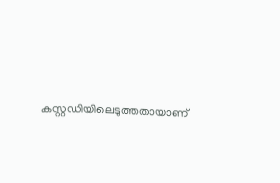കസ്റ്റഡിയിലെടുത്തതായാണ്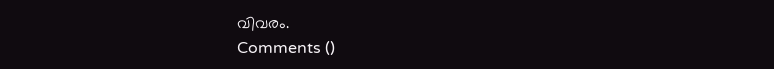വിവരം.
Comments ()